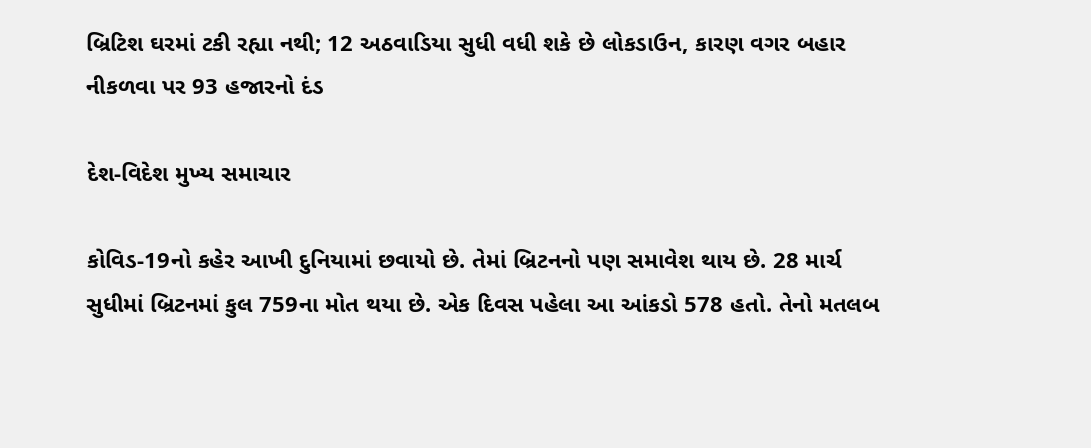બ્રિટિશ ઘરમાં ટકી રહ્યા નથી; 12 અઠવાડિયા સુધી વધી શકે છે લોકડાઉન, કારણ વગર બહાર નીકળવા પર 93 હજારનો દંડ

દેશ-વિદેશ મુખ્ય સમાચાર

કોવિડ-19નો કહેર આખી દુનિયામાં છવાયો છે. તેમાં બ્રિટનનો પણ સમાવેશ થાય છે. 28 માર્ચ સુધીમાં બ્રિટનમાં કુલ 759ના મોત થયા છે. એક દિવસ પહેલા આ આંકડો 578 હતો. તેનો મતલબ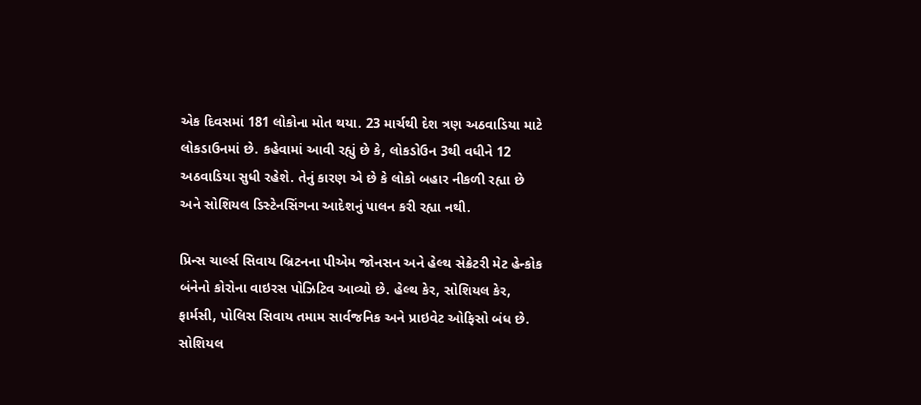એક દિવસમાં 181 લોકોના મોત થયા. 23 માર્ચથી દેશ ત્રણ અઠવાડિયા માટે લોકડાઉનમાં છે. કહેવામાં આવી રહ્યું છે કે, લોકડોઉન 3થી વધીને 12 અઠવાડિયા સુધી રહેશે. તેનું કારણ એ છે કે લોકો બહાર નીકળી રહ્યા છે અને સોશિયલ ડિસ્ટેનસિંગના આદેશનું પાલન કરી રહ્યા નથી.

પ્રિન્સ ચાર્લ્સ સિવાય બ્રિટનના પીએમ જોનસન અને હેલ્થ સેક્રેટરી મેટ હેન્કોક બંનેનો કોરોના વાઇરસ પોઝિટિવ આવ્યો છે. હેલ્થ કેર, સોશિયલ કેર, ફાર્મસી, પોલિસ સિવાય તમામ સાર્વજનિક અને પ્રાઇવેટ ઓફિસો બંધ છે. સોશિયલ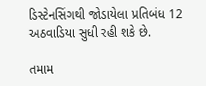ડિસ્ટેનસિંગથી જોડાયેલા પ્રતિબંધ 12 અઠવાડિયા સુધી રહી શકે છે.

તમામ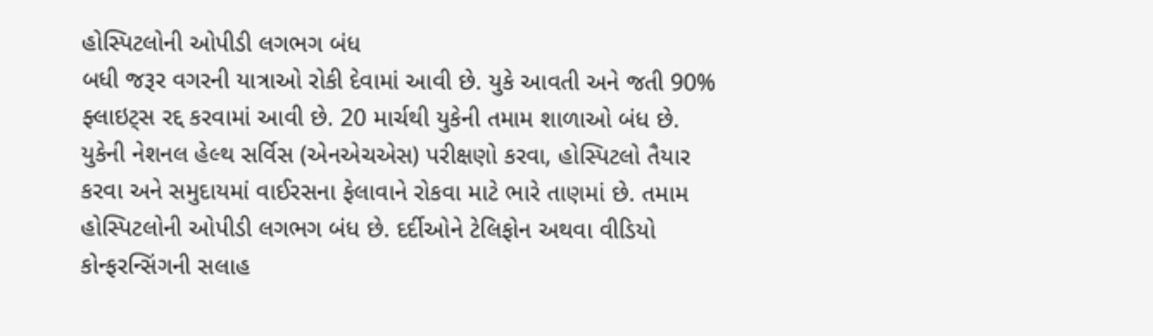હોસ્પિટલોની ઓપીડી લગભગ બંધ
બધી જરૂર વગરની યાત્રાઓ રોકી દેવામાં આવી છે. યુકે આવતી અને જતી 90% ફ્લાઇટ્સ રદ્દ કરવામાં આવી છે. 20 માર્ચથી યુકેની તમામ શાળાઓ બંધ છે. યુકેની નેશનલ હેલ્થ સર્વિસ (એનએચએસ) પરીક્ષણો કરવા, હોસ્પિટલો તૈયાર કરવા અને સમુદાયમાં વાઈરસના ફેલાવાને રોકવા માટે ભારે તાણમાં છે. તમામ હોસ્પિટલોની ઓપીડી લગભગ બંધ છે. દર્દીઓને ટેલિફોન અથવા વીડિયો કોન્ફરન્સિંગની સલાહ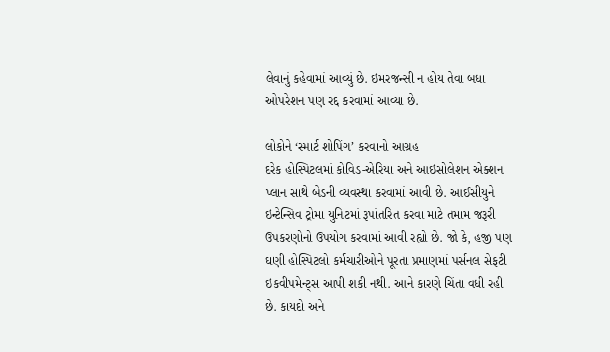લેવાનું કહેવામાં આવ્યું છે. ઇમરજન્સી ન હોય તેવા બધા ઓપરેશન પણ રદ્દ કરવામાં આવ્યા છે.

લોકોને ‘સ્માર્ટ શોપિંગ’ કરવાનો આગ્રહ
દરેક હોસ્પિટલમાં કોવિડ-એરિયા અને આઇસોલેશન એક્શન પ્લાન સાથે બેડની વ્યવસ્થા કરવામાં આવી છે. આઈસીયુને ઇન્ટેન્સિવ ટ્રોમા યુનિટમાં રૂપાંતરિત કરવા માટે તમામ જરૂરી ઉપકરણોનો ઉપયોગ કરવામાં આવી રહ્યો છે. જો કે, હજી પણ ઘણી હોસ્પિટલો કર્મચારીઓને પૂરતા પ્રમાણમાં પર્સનલ સેફટી ઇકવીપમેન્ટ્સ આપી શકી નથી. આને કારણે ચિંતા વધી રહી છે. કાયદો અને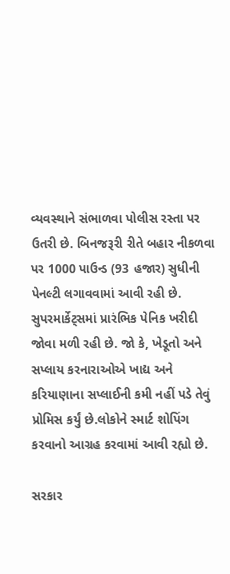વ્યવસ્થાને સંભાળવા પોલીસ રસ્તા પર ઉતરી છે. બિનજરૂરી રીતે બહાર નીકળવા પર 1000 પાઉન્ડ (93 હજાર) સુધીની પેનલ્ટી લગાવવામાં આવી રહી છે. સુપરમાર્કેટ્સમાં પ્રારંભિક પેનિક ખરીદી જોવા મળી રહી છે. જો કે, ખેડૂતો અને સપ્લાય કરનારાઓએ ખાદ્ય અને કરિયાણાના સપ્લાઈની કમી નહીં પડે તેવું પ્રોમિસ કર્યું છે.લોકોને સ્માર્ટ શોપિંગ કરવાનો આગ્રહ કરવામાં આવી રહ્યો છે.

સરકાર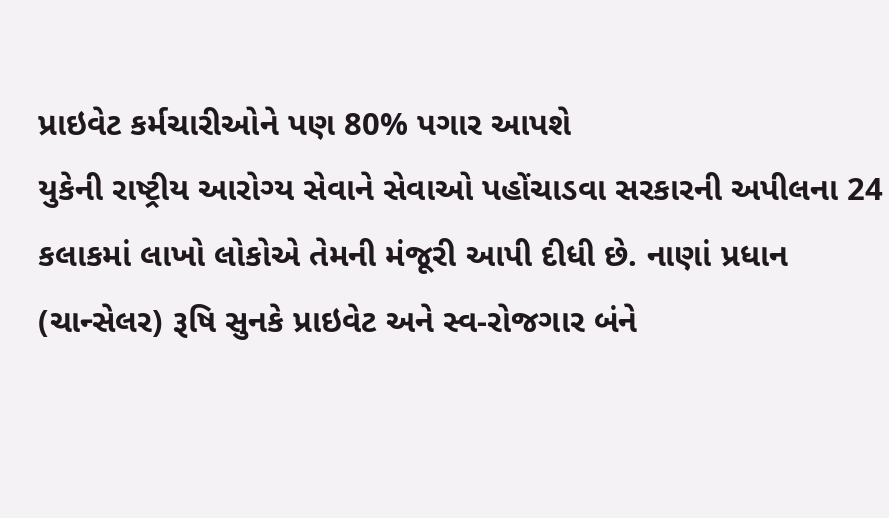પ્રાઇવેટ કર્મચારીઓને પણ 80% પગાર આપશે
યુકેની રાષ્ટ્રીય આરોગ્ય સેવાને સેવાઓ પહોંચાડવા સરકારની અપીલના 24 કલાકમાં લાખો લોકોએ તેમની મંજૂરી આપી દીધી છે. નાણાં પ્રધાન (ચાન્સેલર) રૂષિ સુનકે પ્રાઇવેટ અને સ્વ-રોજગાર બંને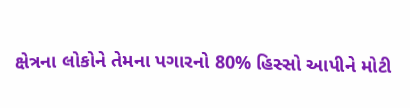ક્ષેત્રના લોકોને તેમના પગારનો 80% હિસ્સો આપીને મોટી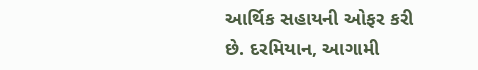આર્થિક સહાયની ઓફર કરી છે. દરમિયાન, આગામી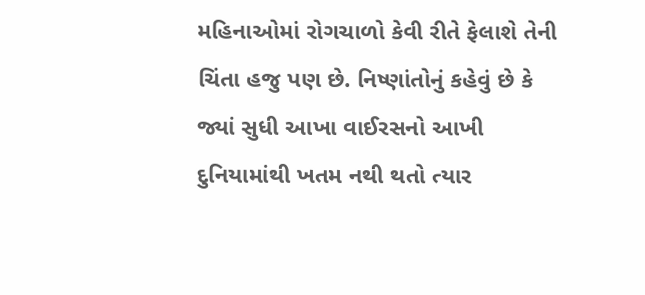મહિનાઓમાં રોગચાળો કેવી રીતે ફેલાશે તેની ચિંતા હજુ પણ છે. નિષ્ણાંતોનું કહેવું છે કે જ્યાં સુધી આખા વાઈરસનો આખી દુનિયામાંથી ખતમ નથી થતો ત્યાર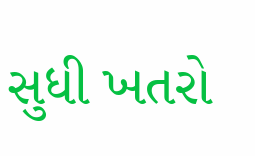સુધી ખતરો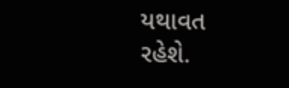યથાવત રહેશે.